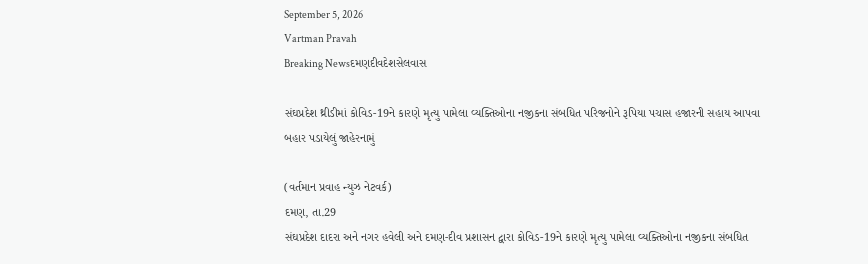September 5, 2026
Vartman Pravah
Breaking Newsદમણદીવદેશસેલવાસ

સંઘપ્રદેશ થ્રીડીમાં કોવિડ-19ને કારણે મૃત્‍યુ પામેલા વ્‍યક્‍તિઓના નજીકના સંબધિત પરિજનોને રૂપિયા પચાસ હજારની સહાય આપવા બહાર પડાયેલું જાહેરનામું

(વર્તમાન પ્રવાહ ન્‍યુઝ નેટવર્ક)
દમણ, તા.29
સંઘપ્રદેશ દાદરા અને નગર હવેલી અને દમણ-દીવ પ્રશાસન દ્વારા કોવિડ-19ને કારણે મૃત્‍યુ પામેલા વ્‍યક્‍તિઓના નજીકના સંબધિત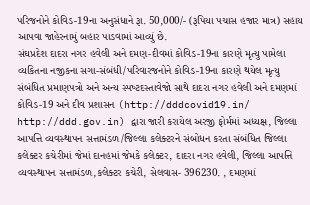પરિજનોને કોવિડ-19ના અનુસંધાને રૂા. 50,000/- (રૂપિયા પચાસ હજાર માત્ર) સહાય આપવા જાહેરનામું બહાર પાડવામાં આવ્‍યું છે.
સંઘપ્રદેશ દાદરા નગર હવેલી અને દમણ-દીવમાં કોવિડ-19ના કારણે મૃત્‍યુ પામેલા વ્‍યકિતના નજીકના સગા-સંબંધી/પરિવારજનોને કોવિડ-19ના કારણે થયેલ મૃત્‍યુ સંબંધિત પ્રમાણપત્રો અને અન્‍ય સ્‍પષ્‍ટદસ્‍તાવેજો સાથે દાદરા નગર હવેલી અને દમણમાં કોવિડ-19 અને દીવ પ્રશાસન (http://dddcovid19.in/ http://ddd.gov.in) દ્વારા જારી કરાયેલ અરજી ફોર્મમાં અધ્‍યક્ષ, જિલ્લા આપત્તિ વ્‍યવસ્‍થાપન સત્તામંડળ/જિલ્લા કલેક્‍ટરને સંબોધન કરતા સંબંધિત જિલ્લા કલેક્‍ટર કચેરીમાં જેમાં દાનહમાં જેમકે કલેક્‍ટર, દાદરા નગર હવેલી, જિલ્લા આપત્તિ વ્‍યવસ્‍થાપન સત્તામંડળ,કલેક્‍ટર કચેરી, સેલવાસ- 396230. , દમણમાં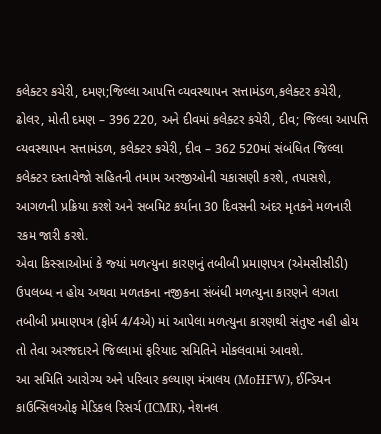કલેક્‍ટર કચેરી, દમણ;જિલ્લા આપત્તિ વ્‍યવસ્‍થાપન સત્તામંડળ,કલેક્‍ટર કચેરી, ઢોલર, મોતી દમણ – 396 220, અને દીવમાં કલેક્‍ટર કચેરી, દીવ; જિલ્લા આપત્તિ વ્‍યવસ્‍થાપન સત્તામંડળ, કલેક્‍ટર કચેરી, દીવ – 362 520માં સંબંધિત જિલ્લા કલેક્‍ટર દસ્‍તાવેજો સહિતની તમામ અરજીઓની ચકાસણી કરશે, તપાસશે, આગળની પ્રક્રિયા કરશે અને સબમિટ કર્યાના 30 દિવસની અંદર મૃતકને મળનારી રકમ જારી કરશે.
એવા કિસ્‍સાઓમાં કે જ્‍યાં મળત્‍યુના કારણનું તબીબી પ્રમાણપત્ર (એમસીસીડી) ઉપલબ્‍ધ ન હોય અથવા મળતકના નજીકના સંબંધી મળત્‍યુના કારણને લગતા તબીબી પ્રમાણપત્ર (ફોર્મ 4/4એ) માં આપેલા મળત્‍યુના કારણથી સંતુષ્ટ નહી હોય તો તેવા અરજદારને જિલ્લામાં ફરિયાદ સમિતિને મોકલવામાં આવશે.
આ સમિતિ આરોગ્‍ય અને પરિવાર કલ્‍યાણ મંત્રાલય (MoHFW), ઈન્‍ડિયન કાઉન્‍સિલઓફ મેડિકલ રિસર્ચ (ICMR), નેશનલ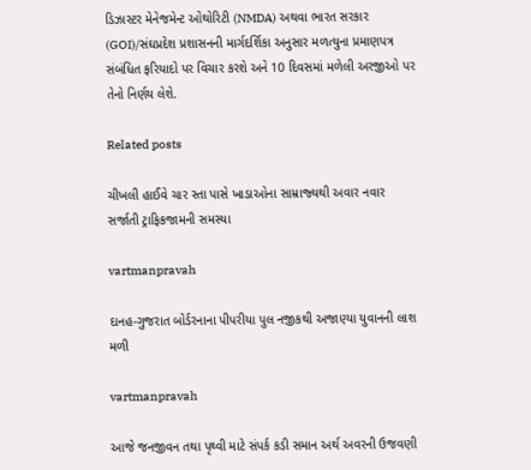ડિઝાસ્‍ટર મેનેજમેન્‍ટ ઓથોરિટી (NMDA) અથવા ભારત સરકાર (GOI)/સંઘપ્રદેશ પ્રશાસનની માર્ગદર્શિકા અનુસાર મળત્‍યુના પ્રમાણપત્ર સંબંધિત ફરિયાદો પર વિચાર કરશે અને 10 દિવસમાં મળેલી અરજીઓ પર તેનો નિર્ણય લેશે.

Related posts

ચીખલી હાઈવે ચાર સ્‍તા પાસે ખાડાઓના સામ્રાજ્‍યથી અવાર નવાર સર્જાતી ટ્રાફિકજામની સમસ્‍યા

vartmanpravah

દાનહ-ગુજરાત બોર્ડરનાના પીપરીયા પુલ નજીકથી અજાણ્‍યા યુવાનની લાશ મળી

vartmanpravah

આજે જનજીવન તથા પૃથ્‍વી માટે સંપર્ક કડી સમાન અર્થ અવરની ઉજવણી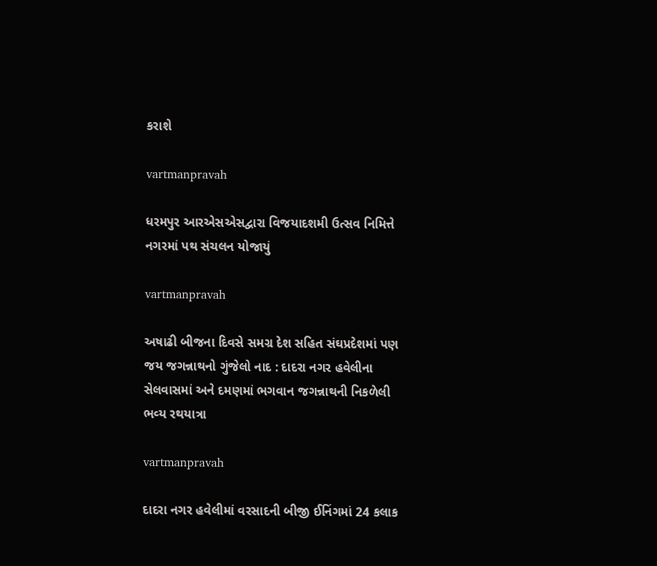કરાશે

vartmanpravah

ધરમપુર આરએસએસદ્વારા વિજયાદશમી ઉત્‍સવ નિમિત્તે નગરમાં પથ સંચલન યોજાયું

vartmanpravah

અષાઢી બીજના દિવસે સમગ્ર દેશ સહિત સંઘપ્રદેશમાં પણ જય જગન્નાથનો ગુંજેલો નાદ : દાદરા નગર હવેલીના સેલવાસમાં અને દમણમાં ભગવાન જગન્નાથની નિકળેલી ભવ્‍ય રથયાત્રા

vartmanpravah

દાદરા નગર હવેલીમાં વરસાદની બીજી ઈનિંગમાં 24 કલાક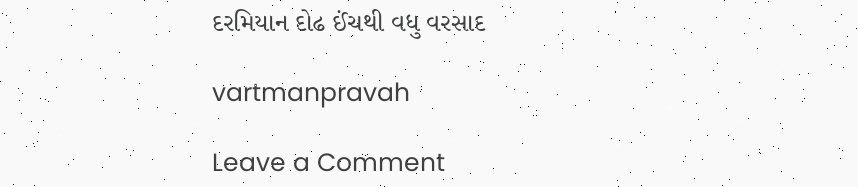દરમિયાન દોઢ ઈંચથી વધુ વરસાદ

vartmanpravah

Leave a Comment